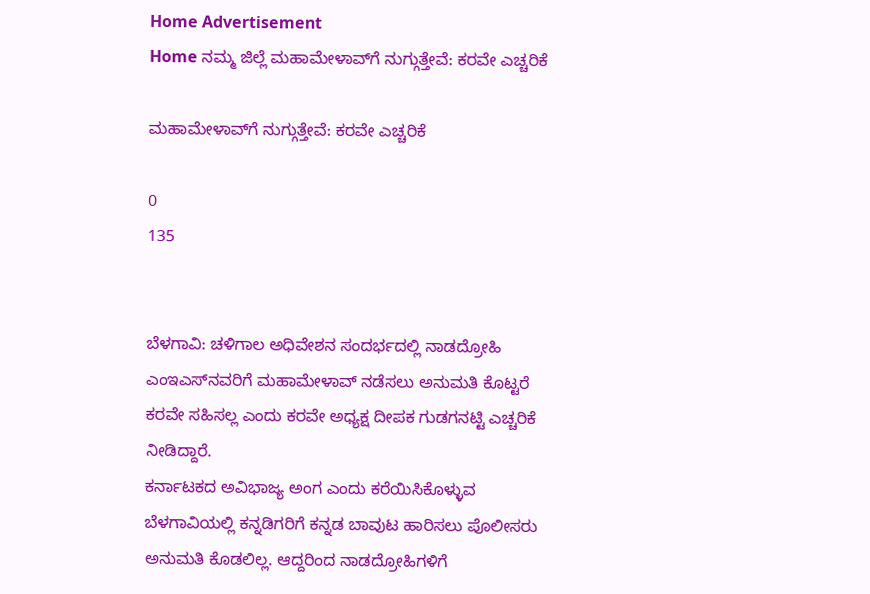Home Advertisement
Home ನಮ್ಮ ಜಿಲ್ಲೆ ಮಹಾಮೇಳಾವ್‌ಗೆ ನುಗ್ಗುತ್ತೇವೆ: ಕರವೇ ಎಚ್ಚರಿಕೆ

ಮಹಾಮೇಳಾವ್‌ಗೆ ನುಗ್ಗುತ್ತೇವೆ: ಕರವೇ ಎಚ್ಚರಿಕೆ

0
135


ಬೆಳಗಾವಿ: ಚಳಿಗಾಲ ಅಧಿವೇಶನ ಸಂದರ್ಭದಲ್ಲಿ ನಾಡದ್ರೋಹಿ ಎಂಇಎಸ್‌ನವರಿಗೆ ಮಹಾಮೇಳಾವ್ ನಡೆಸಲು ಅನುಮತಿ ಕೊಟ್ಟರೆ ಕರವೇ ಸಹಿಸಲ್ಲ ಎಂದು ಕರವೇ ಅಧ್ಯಕ್ಷ ದೀಪಕ ಗುಡಗನಟ್ಟಿ ಎಚ್ಚರಿಕೆ ನೀಡಿದ್ದಾರೆ.
ಕರ್ನಾಟಕದ ಅವಿಭಾಜ್ಯ ಅಂಗ ಎಂದು ಕರೆಯಿಸಿಕೊಳ್ಳುವ ಬೆಳಗಾವಿಯಲ್ಲಿ ಕನ್ನಡಿಗರಿಗೆ ಕನ್ನಡ ಬಾವುಟ ಹಾರಿಸಲು ಪೊಲೀಸರು ಅನುಮತಿ ಕೊಡಲಿಲ್ಲ. ಆದ್ದರಿಂದ ನಾಡದ್ರೋಹಿಗಳಿಗೆ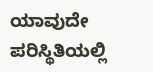ಯಾವುದೇ ಪರಿಸ್ಥಿತಿಯಲ್ಲಿ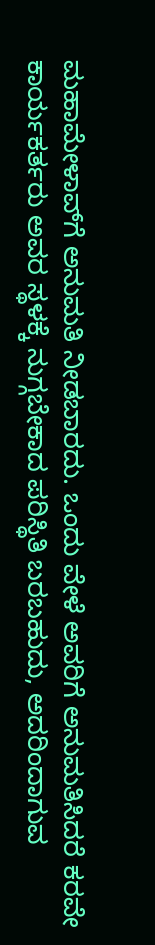ಮಹಾಮೇಳಾವ್‌ಗೆ ಅನುಮತಿ ನೀಡಬಾರದು. ಒಂದು ವೇಳೆ ಅವರಿಗೆ ಅನುಮತಿಸಿದರೆ ಕರವೇ ಕಾರ್ಯಕರ್ತರು ಅವರ ಸ್ಥಳಕ್ಕೆ ನುಗ್ಗಬೇಕಾದ ಪರಿಸ್ಥಿತಿ ಬರಬಹುದು, ಅದರಿಂದಾಗುವ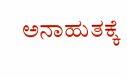ಅನಾಹುತಕ್ಕೆ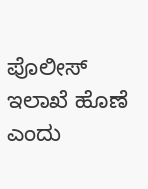ಪೊಲೀಸ್ ಇಲಾಖೆ ಹೊಣೆ ಎಂದು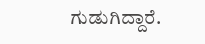ಗುಡುಗಿದ್ದಾರೆ.